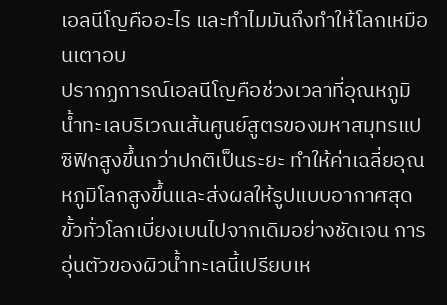เอลนีโญคืออะไร และทำไมมันถึงทำให้โลกเหมือนเตาอบ
ปรากฏการณ์เอลนีโญคือช่วงเวลาที่อุณหภูมิน้ำทะเลบริเวณเส้นศูนย์สูตรของมหาสมุทรแปซิฟิกสูงขึ้นกว่าปกติเป็นระยะ ทำให้ค่าเฉลี่ยอุณหภูมิโลกสูงขึ้นและส่งผลให้รูปแบบอากาศสุดขั้วทั่วโลกเบี่ยงเบนไปจากเดิมอย่างชัดเจน การอุ่นตัวของผิวน้ำทะเลนี้เปรียบเห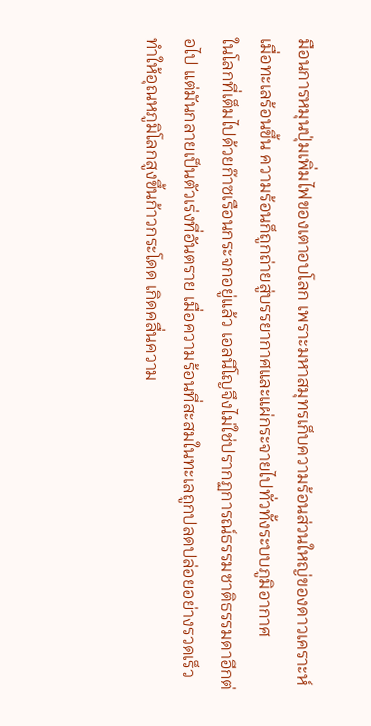มือนการหมุนปุ่มเพิ่มไฟของเตาอบโลก เพราะมหาสมุทรเก็บความร้อนส่วนใหญ่ของดาวเคราะห์ เมื่อทะเลร้อนขึ้น ความร้อนก็ถูกถ่ายสู่บรรยากาศและแผ่กระจายไปทั่วทั้งระบบภูมิอากาศ
ในโลกที่เต็มไปด้วยก๊าซเรือนกระจกอยู่แล้ว เอลนีโญจึงไม่ใช่ปรากฏการณ์ธรรมชาติธรรมดาอีกต่อไป แต่มันกลายเป็นตัวเร่งที่อันตราย เมื่อความร้อนที่สะสมในทะเลถูกปลดปล่อยอย่างรวดเร็ว ทำให้อุณหภูมิโลกสูงขึ้นก้าวกระโดด เกิดคลื่นความ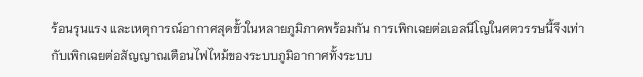ร้อนรุนแรง และเหตุการณ์อากาศสุดขั้วในหลายภูมิภาคพร้อมกัน การเพิกเฉยต่อเอลนีโญในศตวรรษนี้จึงเท่ากับเพิกเฉยต่อสัญญาณเตือนไฟไหม้ของระบบภูมิอากาศทั้งระบบ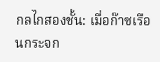กลไกสองชั้น: เมื่อก๊าซเรือนกระจก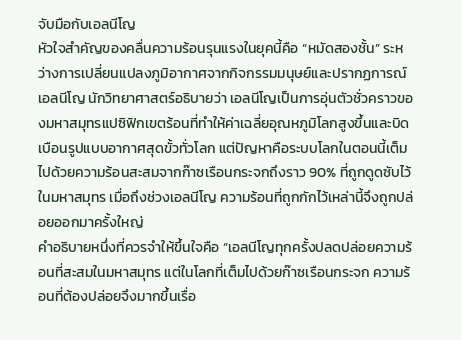จับมือกับเอลนีโญ
หัวใจสำคัญของคลื่นความร้อนรุนแรงในยุคนี้คือ “หมัดสองชั้น” ระหว่างการเปลี่ยนแปลงภูมิอากาศจากกิจกรรมมนุษย์และปรากฏการณ์เอลนีโญ นักวิทยาศาสตร์อธิบายว่า เอลนีโญเป็นการอุ่นตัวชั่วคราวของมหาสมุทรแปซิฟิกเขตร้อนที่ทำให้ค่าเฉลี่ยอุณหภูมิโลกสูงขึ้นและบิดเบือนรูปแบบอากาศสุดขั้วทั่วโลก แต่ปัญหาคือระบบโลกในตอนนี้เต็มไปด้วยความร้อนสะสมจากก๊าซเรือนกระจกถึงราว 90% ที่ถูกดูดซับไว้ในมหาสมุทร เมื่อถึงช่วงเอลนีโญ ความร้อนที่ถูกกักไว้เหล่านี้จึงถูกปล่อยออกมาครั้งใหญ่
คำอธิบายหนึ่งที่ควรจำให้ขึ้นใจคือ “เอลนีโญทุกครั้งปลดปล่อยความร้อนที่สะสมในมหาสมุทร แต่ในโลกที่เต็มไปด้วยก๊าซเรือนกระจก ความร้อนที่ต้องปล่อยจึงมากขึ้นเรื่อ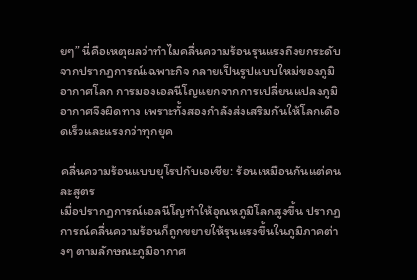ยๆ” นี่คือเหตุผลว่าทำไมคลื่นความร้อนรุนแรงถึงยกระดับจากปรากฏการณ์เฉพาะกิจ กลายเป็นรูปแบบใหม่ของภูมิอากาศโลก การมองเอลนีโญแยกจากการเปลี่ยนแปลงภูมิอากาศจึงผิดทาง เพราะทั้งสองกำลังส่งเสริมกันให้โลกเดือดเร็วและแรงกว่าทุกยุค

คลื่นความร้อนแบบยุโรปกับเอเชีย: ร้อนเหมือนกันแต่คนละสูตร
เมื่อปรากฏการณ์เอลนีโญทำให้อุณหภูมิโลกสูงขึ้น ปรากฏการณ์คลื่นความร้อนก็ถูกขยายให้รุนแรงขึ้นในภูมิภาคต่างๆ ตามลักษณะภูมิอากาศ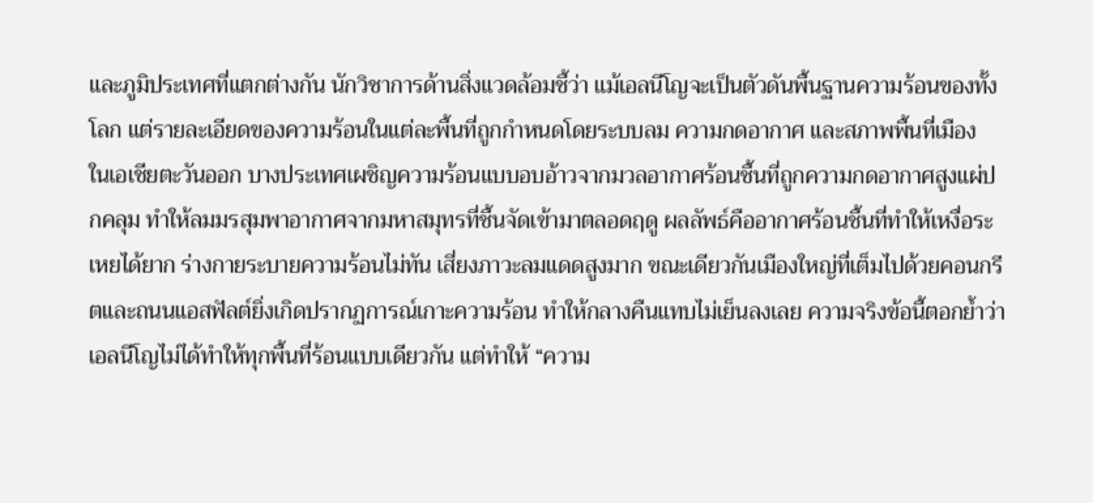และภูมิประเทศที่แตกต่างกัน นักวิชาการด้านสิ่งแวดล้อมชี้ว่า แม้เอลนีโญจะเป็นตัวดันพื้นฐานความร้อนของทั้งโลก แต่รายละเอียดของความร้อนในแต่ละพื้นที่ถูกกำหนดโดยระบบลม ความกดอากาศ และสภาพพื้นที่เมือง
ในเอเชียตะวันออก บางประเทศเผชิญความร้อนแบบอบอ้าวจากมวลอากาศร้อนชื้นที่ถูกความกดอากาศสูงแผ่ปกคลุม ทำให้ลมมรสุมพาอากาศจากมหาสมุทรที่ชื้นจัดเข้ามาตลอดฤดู ผลลัพธ์คืออากาศร้อนชื้นที่ทำให้เหงื่อระเหยได้ยาก ร่างกายระบายความร้อนไม่ทัน เสี่ยงภาวะลมแดดสูงมาก ขณะเดียวกันเมืองใหญ่ที่เต็มไปด้วยคอนกรีตและถนนแอสฟัลต์ยิ่งเกิดปรากฏการณ์เกาะความร้อน ทำให้กลางคืนแทบไม่เย็นลงเลย ความจริงข้อนี้ตอกย้ำว่าเอลนีโญไม่ได้ทำให้ทุกพื้นที่ร้อนแบบเดียวกัน แต่ทำให้ “ความ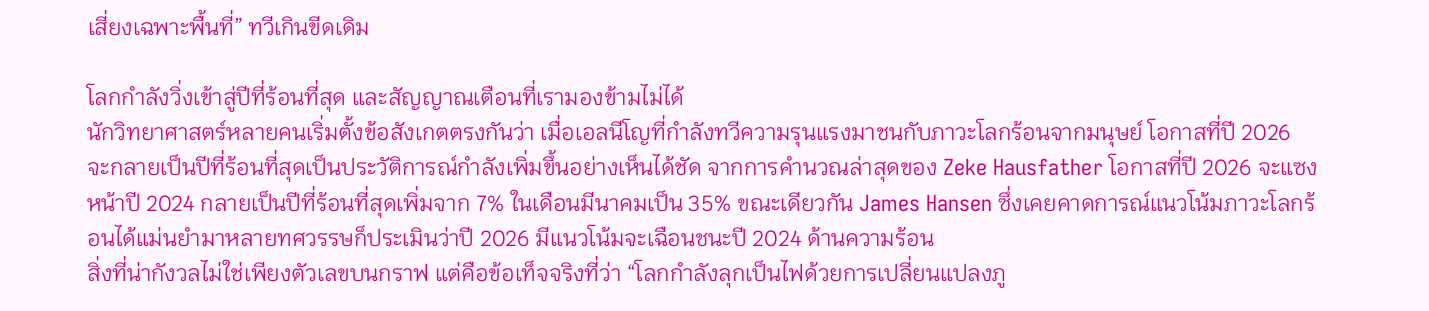เสี่ยงเฉพาะพื้นที่” ทวีเกินขีดเดิม

โลกกำลังวิ่งเข้าสู่ปีที่ร้อนที่สุด และสัญญาณเตือนที่เรามองข้ามไม่ได้
นักวิทยาศาสตร์หลายคนเริ่มตั้งข้อสังเกตตรงกันว่า เมื่อเอลนีโญที่กำลังทวีความรุนแรงมาชนกับภาวะโลกร้อนจากมนุษย์ โอกาสที่ปี 2026 จะกลายเป็นปีที่ร้อนที่สุดเป็นประวัติการณ์กำลังเพิ่มขึ้นอย่างเห็นได้ชัด จากการคำนวณล่าสุดของ Zeke Hausfather โอกาสที่ปี 2026 จะแซงหน้าปี 2024 กลายเป็นปีที่ร้อนที่สุดเพิ่มจาก 7% ในเดือนมีนาคมเป็น 35% ขณะเดียวกัน James Hansen ซึ่งเคยคาดการณ์แนวโน้มภาวะโลกร้อนได้แม่นยำมาหลายทศวรรษก็ประเมินว่าปี 2026 มีแนวโน้มจะเฉือนชนะปี 2024 ด้านความร้อน
สิ่งที่น่ากังวลไม่ใช่เพียงตัวเลขบนกราฟ แต่คือข้อเท็จจริงที่ว่า “โลกกำลังลุกเป็นไฟด้วยการเปลี่ยนแปลงภู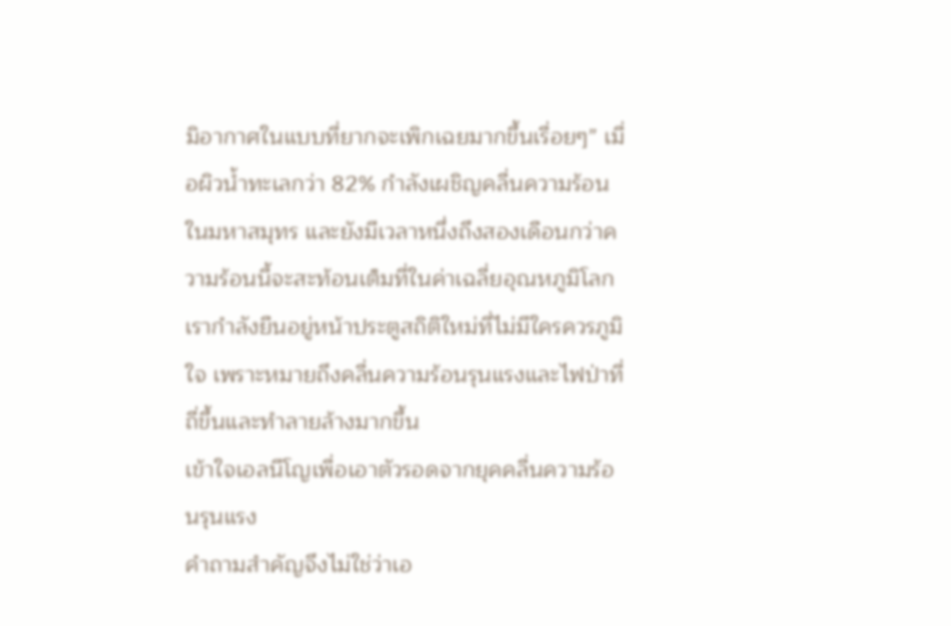มิอากาศในแบบที่ยากจะเพิกเฉยมากขึ้นเรื่อยๆ” เมื่อผิวน้ำทะเลกว่า 82% กำลังเผชิญคลื่นความร้อนในมหาสมุทร และยังมีเวลาหนึ่งถึงสองเดือนกว่าความร้อนนี้จะสะท้อนเต็มที่ในค่าเฉลี่ยอุณหภูมิโลก เรากำลังยืนอยู่หน้าประตูสถิติใหม่ที่ไม่มีใครควรภูมิใจ เพราะหมายถึงคลื่นความร้อนรุนแรงและไฟป่าที่ถี่ขึ้นและทำลายล้างมากขึ้น
เข้าใจเอลนีโญเพื่อเอาตัวรอดจากยุคคลื่นความร้อนรุนแรง
คำถามสำคัญจึงไม่ใช่ว่าเอ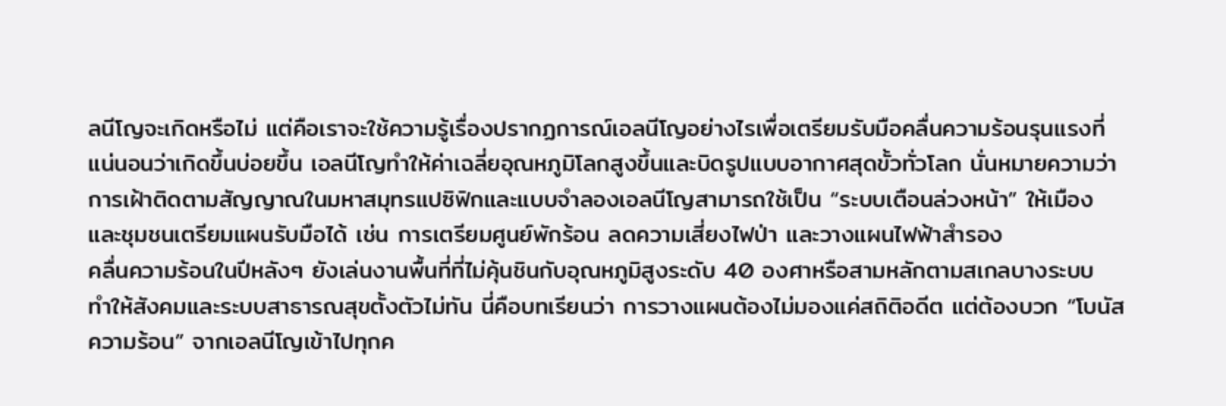ลนีโญจะเกิดหรือไม่ แต่คือเราจะใช้ความรู้เรื่องปรากฏการณ์เอลนีโญอย่างไรเพื่อเตรียมรับมือคลื่นความร้อนรุนแรงที่แน่นอนว่าเกิดขึ้นบ่อยขึ้น เอลนีโญทำให้ค่าเฉลี่ยอุณหภูมิโลกสูงขึ้นและบิดรูปแบบอากาศสุดขั้วทั่วโลก นั่นหมายความว่า การเฝ้าติดตามสัญญาณในมหาสมุทรแปซิฟิกและแบบจำลองเอลนีโญสามารถใช้เป็น “ระบบเตือนล่วงหน้า” ให้เมืองและชุมชนเตรียมแผนรับมือได้ เช่น การเตรียมศูนย์พักร้อน ลดความเสี่ยงไฟป่า และวางแผนไฟฟ้าสำรอง
คลื่นความร้อนในปีหลังๆ ยังเล่นงานพื้นที่ที่ไม่คุ้นชินกับอุณหภูมิสูงระดับ 40 องศาหรือสามหลักตามสเกลบางระบบ ทำให้สังคมและระบบสาธารณสุขตั้งตัวไม่ทัน นี่คือบทเรียนว่า การวางแผนต้องไม่มองแค่สถิติอดีต แต่ต้องบวก “โบนัสความร้อน” จากเอลนีโญเข้าไปทุกค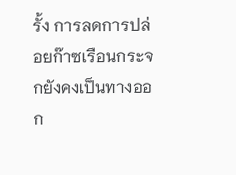รั้ง การลดการปล่อยก๊าซเรือนกระจกยังคงเป็นทางออก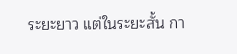ระยะยาว แต่ในระยะสั้น กา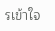รเข้าใจ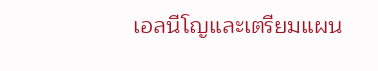เอลนีโญและเตรียมแผน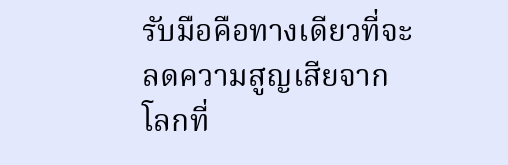รับมือคือทางเดียวที่จะลดความสูญเสียจากโลกที่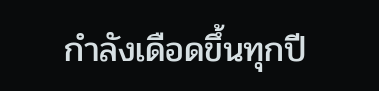กำลังเดือดขึ้นทุกปี